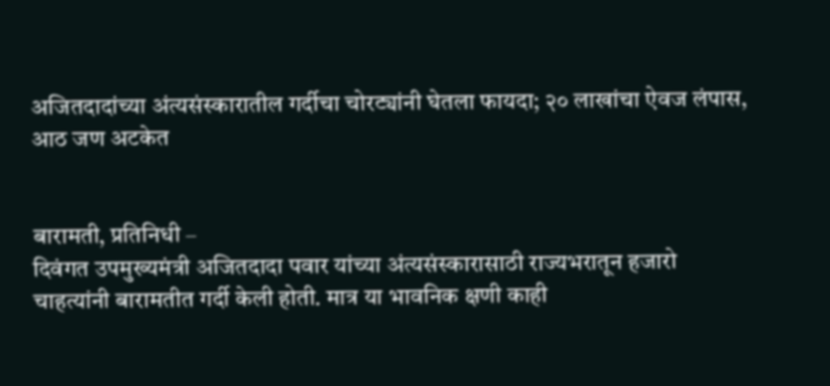अजितदादांच्या अंत्यसंस्कारातील गर्दीचा चोरट्यांनी घेतला फायदा; २० लाखांचा ऐवज लंपास, आठ जण अटकेत


बारामती, प्रतिनिधी –
दिवंगत उपमुख्यमंत्री अजितदादा पवार यांच्या अंत्यसंस्कारासाठी राज्यभरातून हजारो चाहत्यांनी बारामतीत गर्दी केली होती. मात्र या भावनिक क्षणी काही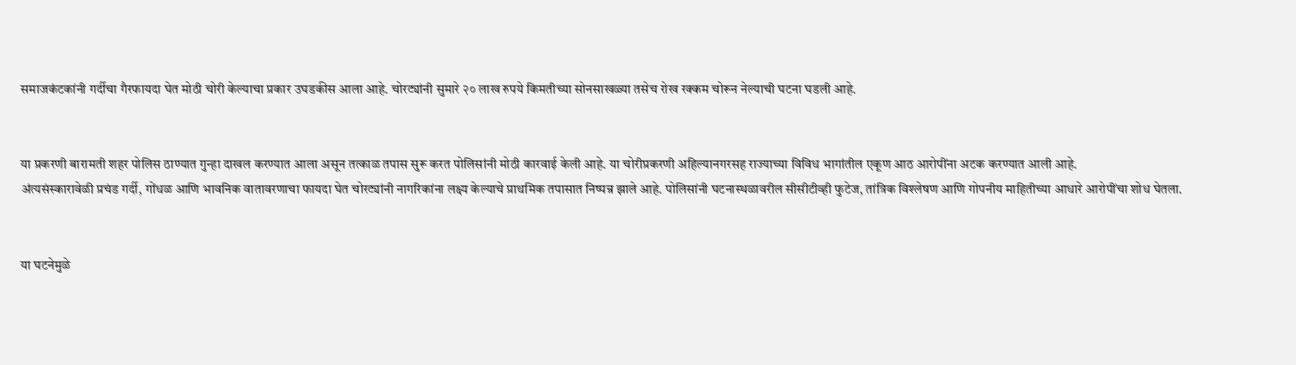समाजकंटकांनी गर्दीचा गैरफायदा घेत मोठी चोरी केल्याचा प्रकार उघडकीस आला आहे. चोरट्यांनी सुमारे २० लाख रुपये किमतीच्या सोनसाखळ्या तसेच रोख रक्कम चोरून नेल्याची घटना घडली आहे.


या प्रकरणी बारामती शहर पोलिस ठाण्यात गुन्हा दाखल करण्यात आला असून तत्काळ तपास सुरू करत पोलिसांनी मोठी कारवाई केली आहे. या चोरीप्रकरणी अहिल्यानगरसह राज्याच्या विविध भागांतील एकूण आठ आरोपींना अटक करण्यात आली आहे.
अंत्यसंस्कारावेळी प्रचंड गर्दी, गोंधळ आणि भावनिक वातावरणाचा फायदा घेत चोरट्यांनी नागरिकांना लक्ष्य केल्याचे प्राथमिक तपासात निष्पन्न झाले आहे. पोलिसांनी घटनास्थळावरील सीसीटीव्ही फुटेज, तांत्रिक विश्लेषण आणि गोपनीय माहितीच्या आधारे आरोपींचा शोध घेतला.


या घटनेमुळे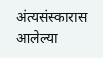अंत्यसंस्कारास आलेल्या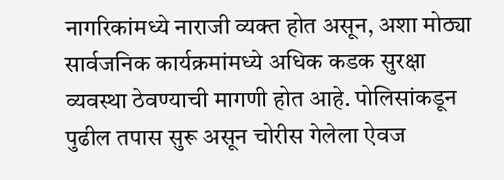नागरिकांमध्ये नाराजी व्यक्त होत असून, अशा मोठ्या सार्वजनिक कार्यक्रमांमध्ये अधिक कडक सुरक्षा व्यवस्था ठेवण्याची मागणी होत आहे. पोलिसांकडून पुढील तपास सुरू असून चोरीस गेलेला ऐवज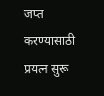जप्त करण्यासाठी प्रयत्न सुरू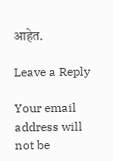आहेत.

Leave a Reply

Your email address will not be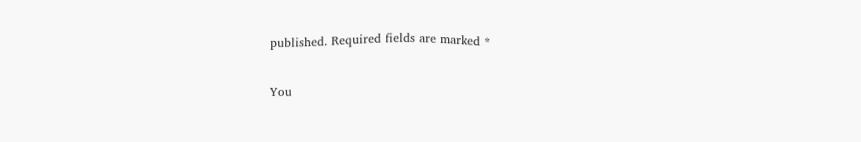published. Required fields are marked *

You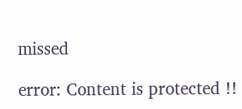missed

error: Content is protected !!